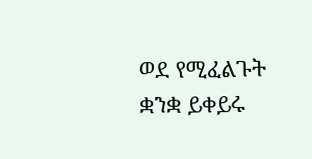ወደ የሚፈልጉት ቋንቋ ይቀይሩ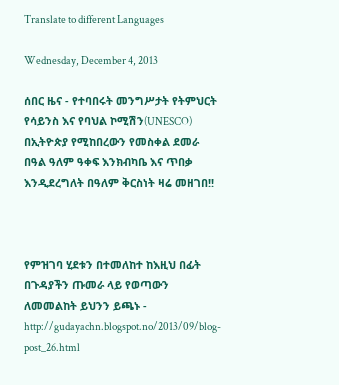Translate to different Languages

Wednesday, December 4, 2013

ሰበር ዜና - የተባበሩት መንግሥታት የትምህርት የሳይንስ እና የባህል ኮሚሽን(UNESCO) በኢትዮጵያ የሚከበረውን የመስቀል ደመራ በዓል ዓለም ዓቀፍ እንክብካቤ እና ጥበቃ እንዲደረግለት በዓለም ቅርስነት ዛሬ መዘገበ!!



የምዝገባ ሂደቱን በተመለከተ ከእዚህ በፊት በጉዳያችን ጡመራ ላይ የወጣውን ለመመልከት ይህንን ይጫኑ - http://gudayachn.blogspot.no/2013/09/blog-post_26.html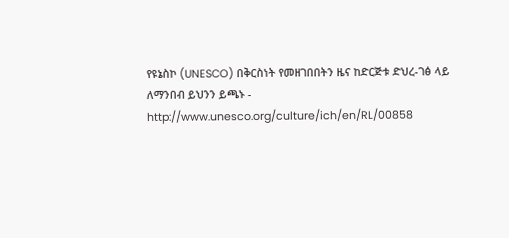የዩኔስኮ (UNESCO) በቅርስነት የመዘገበበትን ዜና ከድርጅቱ ድህረ-ገፅ ላይ ለማንበብ ይህንን ይጫኑ - http://www.unesco.org/culture/ich/en/RL/00858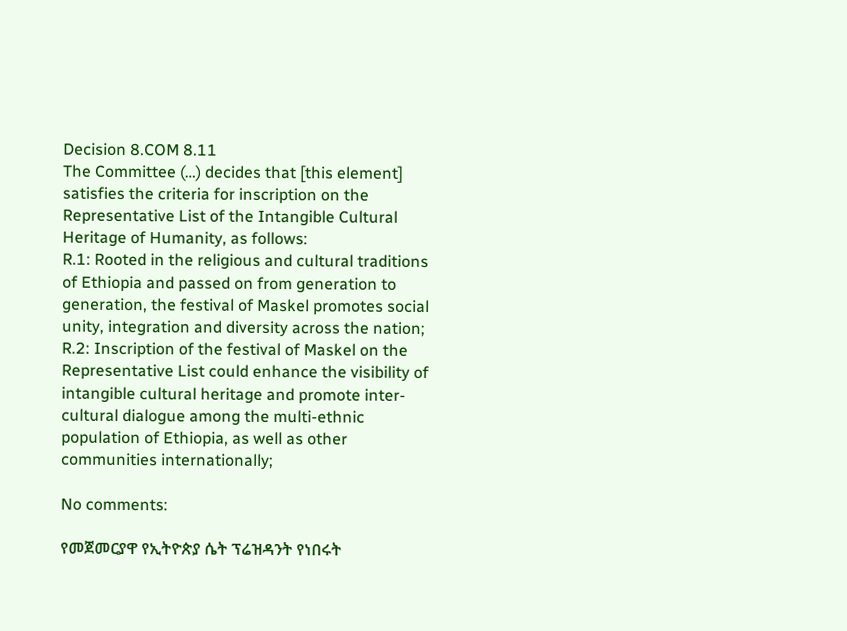Decision 8.COM 8.11
The Committee (…) decides that [this element] satisfies the criteria for inscription on the Representative List of the Intangible Cultural Heritage of Humanity, as follows:
R.1: Rooted in the religious and cultural traditions of Ethiopia and passed on from generation to generation, the festival of Maskel promotes social unity, integration and diversity across the nation;
R.2: Inscription of the festival of Maskel on the Representative List could enhance the visibility of intangible cultural heritage and promote inter-cultural dialogue among the multi-ethnic population of Ethiopia, as well as other communities internationally;

No comments:

የመጀመርያዋ የኢትዮጵያ ሴት ፕሬዝዳንት የነበሩት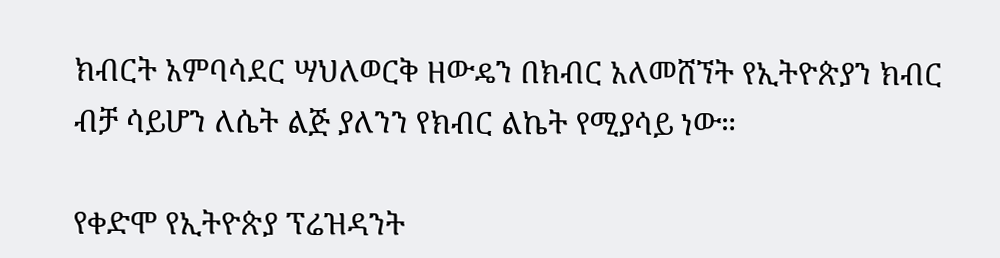ክብርት አምባሳደር ሣህለወርቅ ዘውዴን በክብር አለመሸኘት የኢትዮጵያን ክብር ብቻ ሳይሆን ለሴት ልጅ ያለንን የክብር ልኬት የሚያሳይ ነው።

የቀድሞ የኢትዮጵያ ፕሬዝዳንት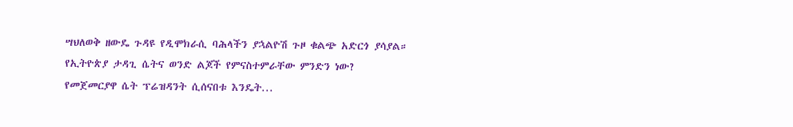ሣህለወቅ ዘውዴ ጉዳዩ የዲሞክራሲ ባሕላችን ያኋልዮሽ ጉዞ ቁልጭ አድርጎ ያሳያል። የኢትዮጵያ ታዳጊ ሴትና ወንድ ልጆች የምናስተምራቸው ምንድን ነው? የመጀመርያዋ ሴት ፕሬዝዳንት ሲሰናበቱ እንዴት...